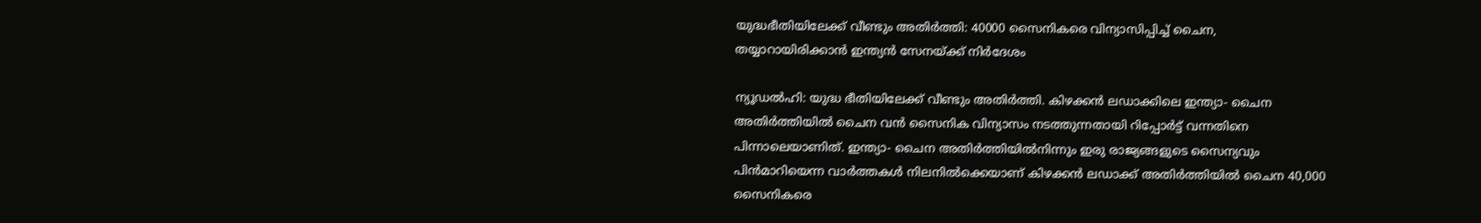യുദ്ധഭീതിയിലേക്ക് വീണ്ടും അതിര്‍ത്തി: 40000 സൈനികരെ വിന്യാസിപ്പിച്ച് ചൈന, തയ്യാറായിരിക്കാന്‍ ഇന്ത്യന്‍ സേനയ്ക്ക് നിര്‍ദേശം

ന്യൂഡല്‍ഹി: യുദ്ധ ഭീതിയിലേക്ക് വീണ്ടും അതിര്‍ത്തി. കിഴക്കന്‍ ലഡാക്കിലെ ഇന്ത്യാ- ചൈന അതിര്‍ത്തിയില്‍ ചൈന വന്‍ സൈനിക വിന്യാസം നടത്തുന്നതായി റിപ്പോര്‍ട്ട് വന്നതിനെ പിന്നാലെയാണിത്. ഇന്ത്യാ- ചൈന അതിര്‍ത്തിയില്‍നിന്നും ഇരു രാജ്യങ്ങളുടെ സൈന്യവും പിന്‍മാറിയെന്ന വാര്‍ത്തകള്‍ നിലനില്‍ക്കെയാണ് കിഴക്കന്‍ ലഡാക്ക് അതിര്‍ത്തിയില്‍ ചൈന 40,000 സൈനികരെ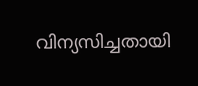വിന്യസിച്ചതായി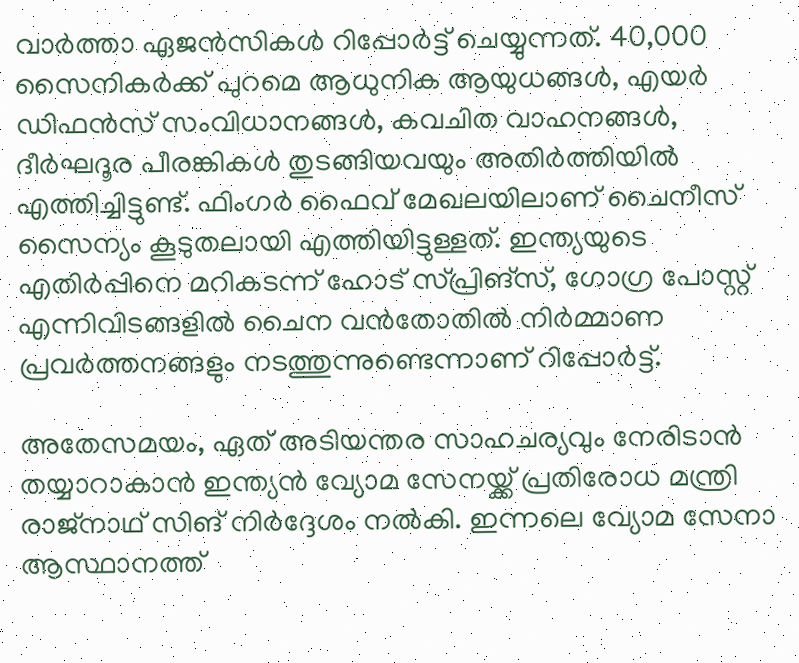വാര്‍ത്താ ഏജന്‍സികള്‍ റിപ്പോര്‍ട്ട് ചെയ്യുന്നത്. 40,000 സൈനികര്‍ക്ക് പുറമെ ആധുനിക ആയുധങ്ങള്‍, എയര്‍ ഡിഫന്‍സ് സംവിധാനങ്ങള്‍, കവചിത വാഹനങ്ങള്‍, ദീര്‍ഘദൂര പീരങ്കികള്‍ തുടങ്ങിയവയും അതിര്‍ത്തിയില്‍ എത്തിച്ചിട്ടുണ്ട്. ഫിംഗര്‍ ഫൈവ് മേഖലയിലാണ് ചൈനീസ് സൈന്യം കൂടുതലായി എത്തിയിട്ടുള്ളത്. ഇന്ത്യയുടെ എതിര്‍പ്പിനെ മറികടന്ന് ഹോട് സ്പ്രിങ്‌സ്, ഗോഗ്ര പോസ്റ്റ് എന്നിവിടങ്ങളില്‍ ചൈന വന്‍തോതില്‍ നിര്‍മ്മാണ പ്രവര്‍ത്തനങ്ങളും നടത്തുന്നുണ്ടെന്നാണ് റിപ്പോര്‍ട്ട്.

അതേസമയം, ഏത് അടിയന്തര സാഹചര്യവും നേരിടാന്‍ തയ്യാറാകാന്‍ ഇന്ത്യന്‍ വ്യോമ സേനയ്ക്ക് പ്രതിരോധ മന്ത്രി രാജ്‌നാഥ് സിങ് നിര്‍ദ്ദേശം നല്‍കി. ഇന്നലെ വ്യോമ സേനാ ആസ്ഥാനത്ത്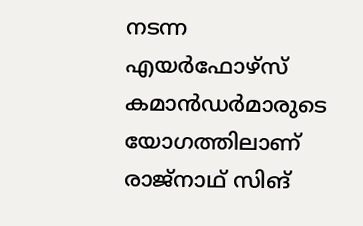നടന്ന എയര്‍ഫോഴ്‌സ് കമാന്‍ഡര്‍മാരുടെ യോഗത്തിലാണ് രാജ്‌നാഥ് സിങ്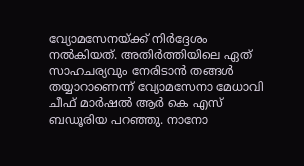വ്യോമസേനയ്ക്ക് നിര്‍ദ്ദേശം നല്‍കിയത്. അതിര്‍ത്തിയിലെ ഏത് സാഹചര്യവും നേരിടാന്‍ തങ്ങള്‍ തയ്യാറാണെന്ന് വ്യോമസേനാ മേധാവി ചീഫ് മാര്‍ഷല്‍ ആര്‍ കെ എസ് ബഡൂരിയ പറഞ്ഞു. നാനോ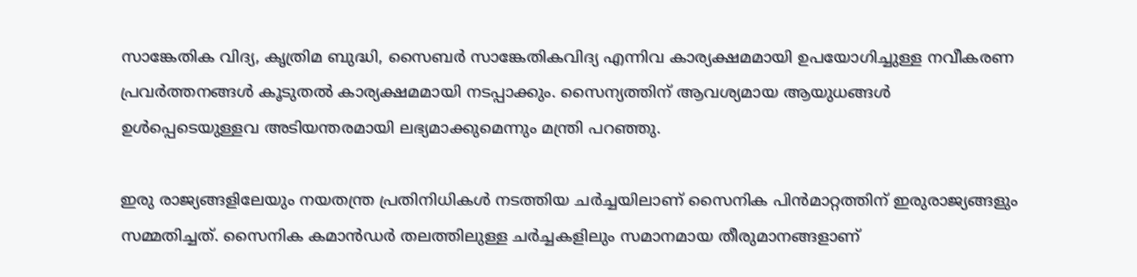സാങ്കേതിക വിദ്യ, കൃത്രിമ ബുദ്ധി, സൈബര്‍ സാങ്കേതികവിദ്യ എന്നിവ കാര്യക്ഷമമായി ഉപയോഗിച്ചുള്ള നവീകരണ പ്രവര്‍ത്തനങ്ങള്‍ കൂടുതല്‍ കാര്യക്ഷമമായി നടപ്പാക്കും. സൈന്യത്തിന് ആവശ്യമായ ആയുധങ്ങള്‍ ഉള്‍പ്പെടെയുള്ളവ അടിയന്തരമായി ലഭ്യമാക്കുമെന്നും മന്ത്രി പറഞ്ഞു.

ഇരു രാജ്യങ്ങളിലേയും നയതന്ത്ര പ്രതിനിധികള്‍ നടത്തിയ ചര്‍ച്ചയിലാണ് സൈനിക പിന്‍മാറ്റത്തിന് ഇരുരാജ്യങ്ങളും സമ്മതിച്ചത്. സൈനിക കമാന്‍ഡര്‍ തലത്തിലുള്ള ചര്‍ച്ചകളിലും സമാനമായ തീരുമാനങ്ങളാണ്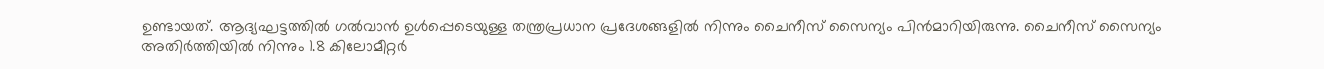ഉണ്ടായത്. ആദ്യഘട്ടത്തില്‍ ഗല്‍വാന്‍ ഉള്‍പ്പെടെയുള്ള തന്ത്രപ്രധാന പ്രദേശങ്ങളില്‍ നിന്നും ചൈനീസ് സൈന്യം പിന്‍മാറിയിരുന്നു. ചൈനീസ് സൈന്യം അതിര്‍ത്തിയില്‍ നിന്നും 1.8 കിലോമീറ്റര്‍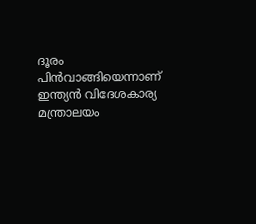ദൂരം പിന്‍വാങ്ങിയെന്നാണ് ഇന്ത്യന്‍ വിദേശകാര്യ മന്ത്രാലയം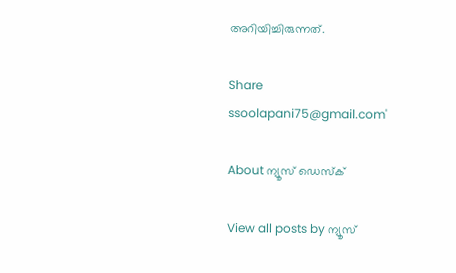അറിയിച്ചിരുന്നത്.

Share
ssoolapani75@gmail.com'

About ന്യൂസ് ഡെസ്ക്

View all posts by ന്യൂസ്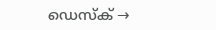ഡെസ്ക് →